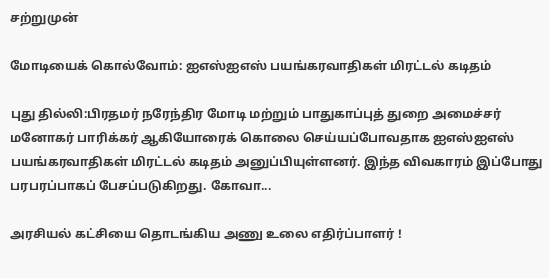சற்றுமுன்

மோடியைக் கொல்வோம்: ஐஎஸ்ஐஎஸ் பயங்கரவாதிகள் மிரட்டல் கடிதம்

புது தில்லி:பிரதமர் நரேந்திர மோடி மற்றும் பாதுகாப்புத் துறை அமைச்சர் மனோகர் பாரிக்கர் ஆகியோரைக் கொலை செய்யப்போவதாக ஐஎஸ்ஐஎஸ் பயங்கரவாதிகள் மிரட்டல் கடிதம் அனுப்பியுள்ளனர். இந்த விவகாரம் இப்போது பரபரப்பாகப் பேசப்படுகிறது. கோவா...

அரசியல் கட்சியை தொடங்கிய அணு உலை எதிர்ப்பாளர் !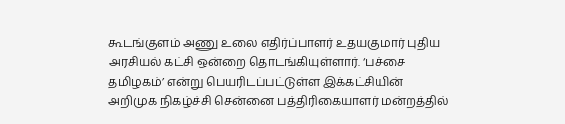கூடங்குளம் அணு உலை எதிர்ப்பாளர் உதயகுமார் புதிய அரசியல் கட்சி ஒன்றை தொடங்கியுள்ளார். ‘பச்சை தமிழகம்’ என்று பெயரிடப்பட்டுள்ள இக்கட்சியின் அறிமுக நிகழ்ச்சி சென்னை பத்திரிகையாளர் மன்றத்தில்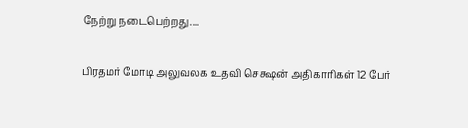நேற்று நடைபெற்றது....

பிரதமர் மோடி அலுவலக உதவி செக்ஷன் அதிகாரிகள் 12 பேர்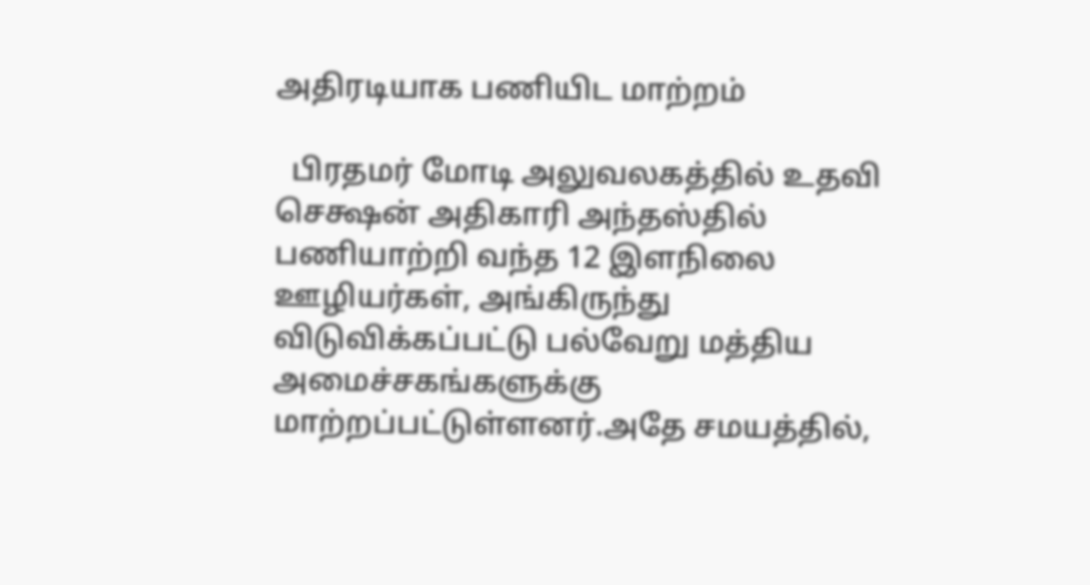அதிரடியாக பணியிட மாற்றம்

  பிரதமர் மோடி அலுவலகத்தில் உதவி செக்ஷன் அதிகாரி அந்தஸ்தில் பணியாற்றி வந்த 12 இளநிலை ஊழியர்கள், அங்கிருந்து விடுவிக்கப்பட்டு பல்வேறு மத்திய அமைச்சகங்களுக்கு மாற்றப்பட்டுள்ளனர்.அதே சமயத்தில்,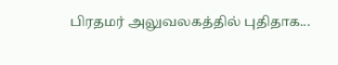பிரதமர் அலுவலகத்தில் புதிதாக...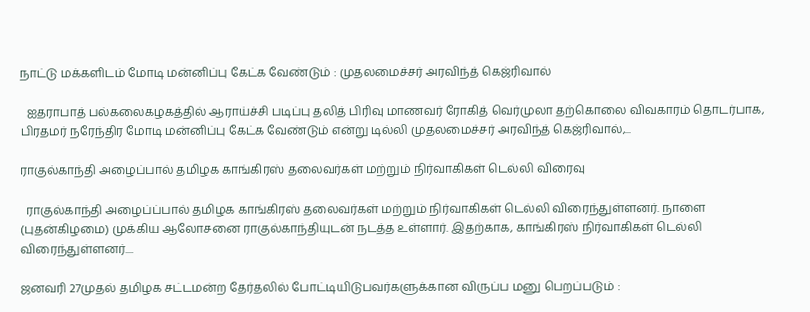நாட்டு மக்களிடம் மோடி மன்னிப்பு கேட்க வேண்டும் : முதலமைச்சர் அரவிந்த் கெஜ்ரிவால்

  ஐதராபாத் பல்கலைகழகத்தில் ஆராய்ச்சி படிப்பு தலித் பிரிவு மாணவர் ரோகித் வெர்முலா தற்கொலை விவகாரம் தொடர்பாக, பிரதமர் நரேந்திர மோடி மன்னிப்பு கேட்க வேண்டும் என்று டில்லி முதலமைச்சர் அரவிந்த் கெஜ்ரிவால்,...

ராகுல்காந்தி அழைப்பால் தமிழக காங்கிரஸ் தலைவர்கள் மற்றும் நிர்வாகிகள் டெல்லி விரைவு

  ராகுல்காந்தி அழைப்ப்பால் தமிழக காங்கிரஸ் தலைவர்கள் மற்றும் நிர்வாகிகள் டெல்லி விரைந்துள்ளனர். நாளை (புதன்கிழமை) முக்கிய ஆலோசனை ராகுல்காந்தியுடன் நடத்த உள்ளார். இதற்காக, காங்கிரஸ் நிர்வாகிகள் டெல்லி விரைந்துள்ளனர்....

ஜனவரி 27முதல் தமிழக சட்டமன்ற தேர்தலில் போட்டியிடுபவர்களுக்கான விருப்ப மனு பெறப்படும் :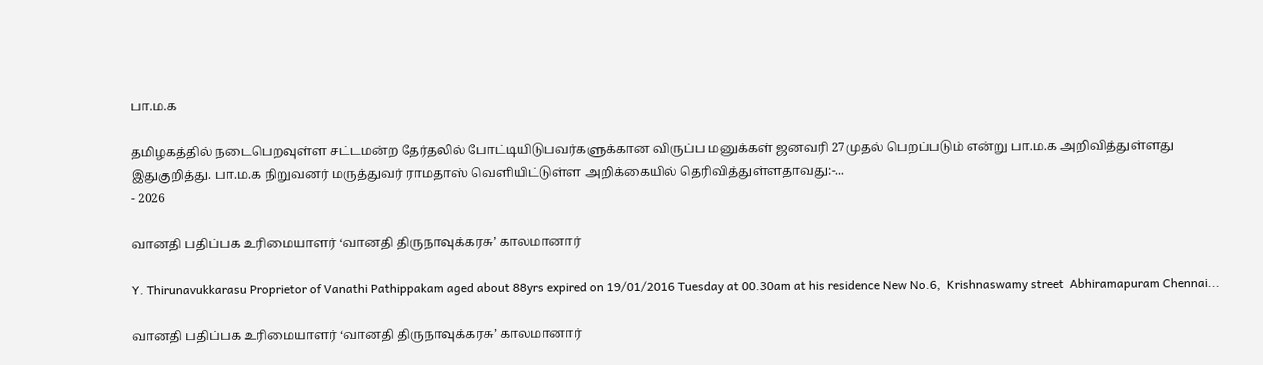பா.ம.க

தமிழகத்தில் நடைபெறவுள்ள சட்டமன்ற தேர்தலில் போட்டியிடுபவர்களுக்கான விருப்ப மனுக்கள் ஜனவரி 27முதல் பெறப்படும் என்று பா.ம.க அறிவித்துள்ளது இதுகுறித்து. பா.ம.க நிறுவனர் மருத்துவர் ராமதாஸ் வெளியிட்டுள்ள அறிக்கையில் தெரிவித்துள்ளதாவது:-...
- 2026

வானதி பதிப்பக உரிமையாளர் ‘வானதி திருநாவுக்கரசு’ காலமானார்

Y. Thirunavukkarasu Proprietor of Vanathi Pathippakam aged about 88yrs expired on 19/01/2016 Tuesday at 00.30am at his residence New No.6,  Krishnaswamy street  Abhiramapuram Chennai...

வானதி பதிப்பக உரிமையாளர் ‘வானதி திருநாவுக்கரசு’ காலமானார்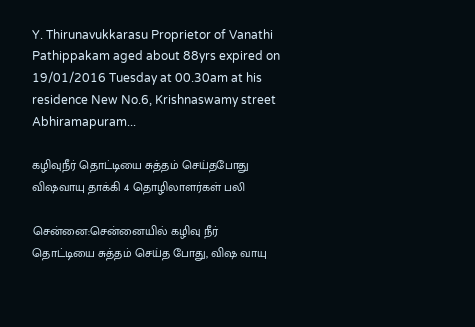Y. Thirunavukkarasu Proprietor of Vanathi Pathippakam aged about 88yrs expired on 19/01/2016 Tuesday at 00.30am at his residence New No.6, Krishnaswamy street Abhiramapuram...

கழிவுநீர் தொட்டியை சுத்தம் செய்தபோது விஷவாயு தாக்கி 4 தொழிலாளர்கள் பலி

சென்னை:சென்னையில் கழிவு நீர் தொட்டியை சுத்தம் செய்த போது, விஷ வாயு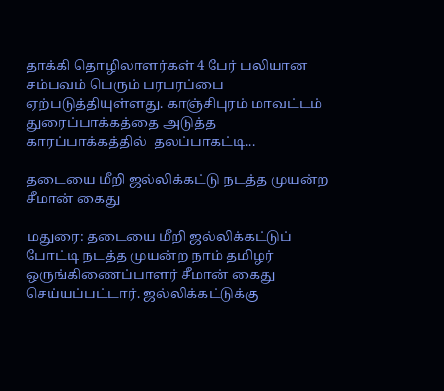தாக்கி தொழிலாளர்கள் 4 பேர் பலியான சம்பவம் பெரும் பரபரப்பை ஏற்படுத்தியுள்ளது. காஞ்சிபுரம் மாவட்டம் துரைப்பாக்கத்தை அடுத்த காரப்பாக்கத்தில்  தலப்பாகட்டி...

தடையை மீறி ஜல்லிக்கட்டு நடத்த முயன்ற சீமான் கைது

மதுரை: தடையை மீறி ஜல்லிக்கட்டுப் போட்டி நடத்த முயன்ற நாம் தமிழர் ஒருங்கிணைப்பாளர் சீமான் கைது செய்யப்பட்டார். ஜல்லிக்கட்டுக்கு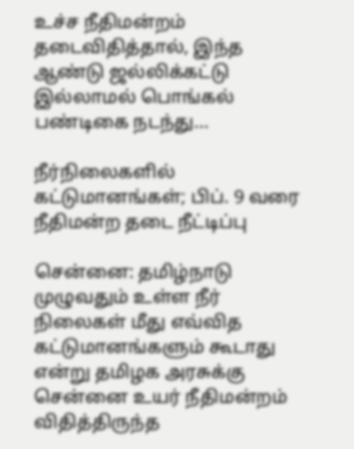உச்ச நீதிமன்றம் தடைவிதித்தால், இந்த ஆண்டு ஜல்லிக்கட்டு இல்லாமல் பொங்கல் பண்டிகை நடந்து...

நீர்நிலைகளில் கட்டுமானங்கள்; பிப். 9 வரை நீதிமன்ற தடை நீட்டிப்பு

சென்னை: தமிழ்நாடு முழுவதும் உள்ள நீர் நிலைகள் மீது எவ்வித கட்டுமானங்களும் கூடாது என்று தமிழக அரசுக்கு சென்னை உயர் நீதிமன்றம் விதித்திருந்த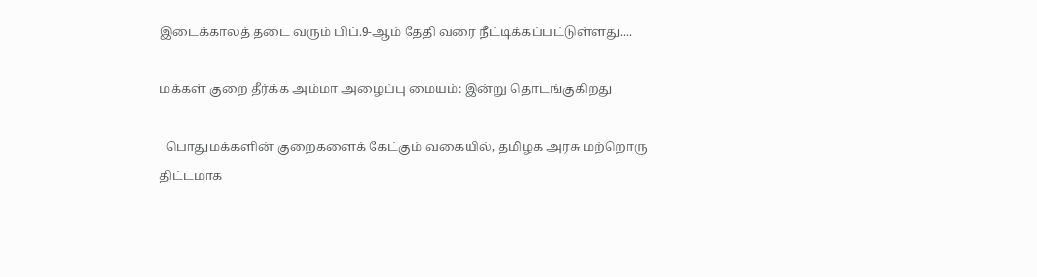இடைக்காலத் தடை வரும் பிப்.9-ஆம் தேதி வரை நீட்டிக்கப்பட்டுள்ளது....

மக்கள் குறை தீர்க்க அம்மா அழைப்பு மையம்: இன்று தொடங்குகிறது

  பொதுமக்களின் குறைகளைக் கேட்கும் வகையில், தமிழக அரசு மற்றொரு திட்டமாக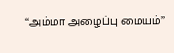‘‘அம்மா அழைப்பு மையம்’’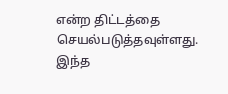என்ற திட்டத்தை செயல்படுத்தவுள்ளது. இந்த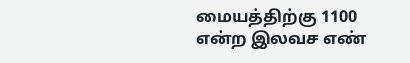மையத்திற்கு 1100 என்ற இலவச எண்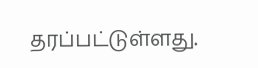தரப்பட்டுள்ளது.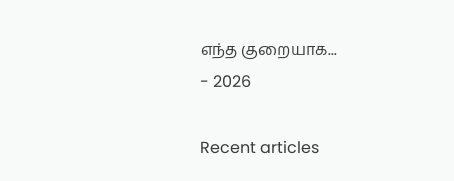எந்த குறையாக...
- 2026

Recent articles